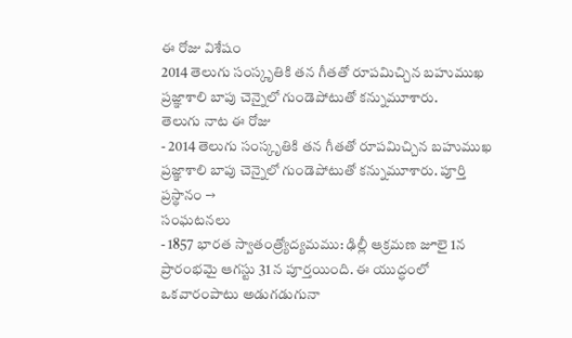ఈ రోజు విశేషం
2014 తెలుగు సంస్కృతికి తన గీతతో రూపమిచ్చిన బహుముఖ ప్రజ్ఞాశాలి బాపు చెన్నైలో గుండెపోటుతో కన్నుమూశారు.
తెలుగు నాట ఈ రోజు
- 2014 తెలుగు సంస్కృతికి తన గీతతో రూపమిచ్చిన బహుముఖ ప్రజ్ఞాశాలి బాపు చెన్నైలో గుండెపోటుతో కన్నుమూశారు. పూర్తి ప్రస్థానం →
సంఘటనలు
- 1857 భారత స్వాతంత్ర్యోద్యమము: ఢిల్లీ ఆక్రమణ జూలై 1న ప్రారంభమై ఆగస్టు 31 న పూర్తయింది. ఈ యుద్ధంలో ఒకవారంపాటు అడుగడుగునా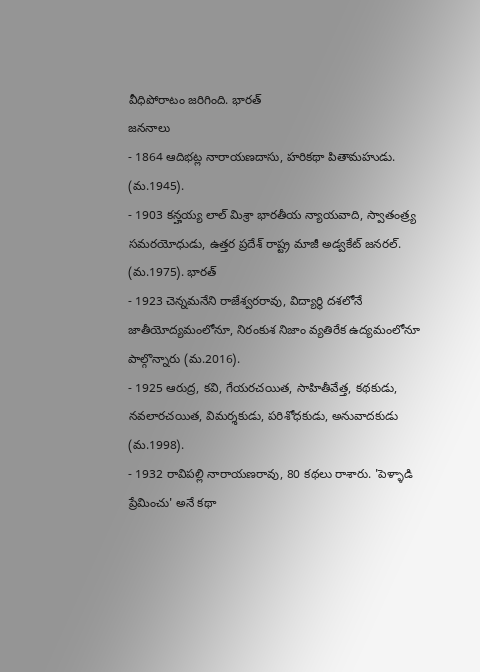వీధిపోరాటం జరిగింది. భారత్
జననాలు
- 1864 ఆదిభట్ల నారాయణదాసు, హరికథా పితామహుడు. (మ.1945).
- 1903 కన్హయ్య లాల్ మిశ్రా భారతీయ న్యాయవాది, స్వాతంత్ర్య సమరయోధుడు, ఉత్తర ప్రదేశ్ రాష్ట్ర మాజీ అడ్వకేట్ జనరల్. (మ.1975). భారత్
- 1923 చెన్నమనేని రాజేశ్వరరావు, విద్యార్థి దశలోనే జాతీయోద్యమంలోనూ, నిరంకుశ నిజాం వ్యతిరేక ఉద్యమంలోనూ పాల్గొన్నారు (మ.2016).
- 1925 ఆరుద్ర, కవి, గేయరచయిత, సాహితీవేత్త, కథకుడు, నవలారచయిత, విమర్శకుడు, పరిశోధకుడు, అనువాదకుడు (మ.1998).
- 1932 రావిపల్లి నారాయణరావు, 80 కథలు రాశారు. 'పెళ్ళాడి ప్రేమించు' అనే కథా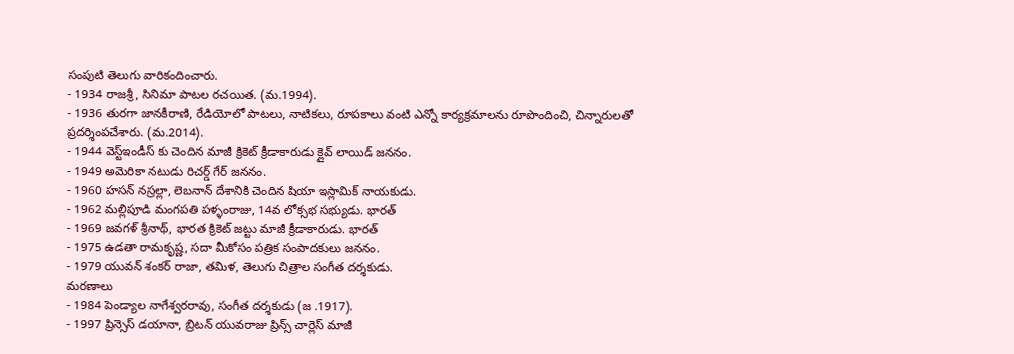సంపుటి తెలుగు వారికందించారు.
- 1934 రాజశ్రీ, సినిమా పాటల రచయిత. (మ.1994).
- 1936 తురగా జానకీరాణి, రేడియోలో పాటలు, నాటికలు, రూపకాలు వంటి ఎన్నో కార్యక్రమాలను రూపొందించి, చిన్నారులతో ప్రదర్శింపచేశారు. (మ.2014).
- 1944 వెస్ట్ఇండీస్ కు చెందిన మాజీ క్రికెట్ క్రీడాకారుడు క్లైవ్ లాయిడ్ జననం.
- 1949 అమెరికా నటుడు రిచర్డ్ గేర్ జననం.
- 1960 హసన్ నస్రల్లా, లెబనాన్ దేశానికి చెందిన షియా ఇస్లామిక్ నాయకుడు.
- 1962 మల్లిపూడి మంగపతి పళ్ళంరాజు, 14వ లోక్సభ సభ్యుడు. భారత్
- 1969 జవగళ్ శ్రీనాథ్, భారత క్రికెట్ జట్టు మాజీ క్రీడాకారుడు. భారత్
- 1975 ఉడతా రామకృష్ణ, సదా మీకోసం పత్రిక సంపాదకులు జననం.
- 1979 యువన్ శంకర్ రాజా, తమిళ, తెలుగు చిత్రాల సంగీత దర్శకుడు.
మరణాలు
- 1984 పెండ్యాల నాగేశ్వరరావు, సంగీత దర్శకుడు (జ .1917).
- 1997 ప్రిన్సెస్ డయానా, బ్రిటన్ యువరాజు ప్రిన్స్ చార్లెస్ మాజీ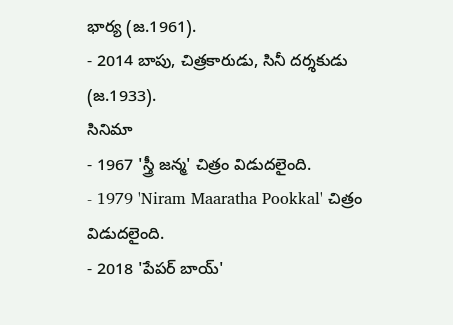భార్య (జ.1961).
- 2014 బాపు, చిత్రకారుడు, సినీ దర్శకుడు (జ.1933).
సినిమా
- 1967 'స్త్రీ జన్మ' చిత్రం విడుదలైంది.
- 1979 'Niram Maaratha Pookkal' చిత్రం విడుదలైంది.
- 2018 'పేపర్ బాయ్'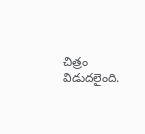చిత్రం విడుదలైంది.